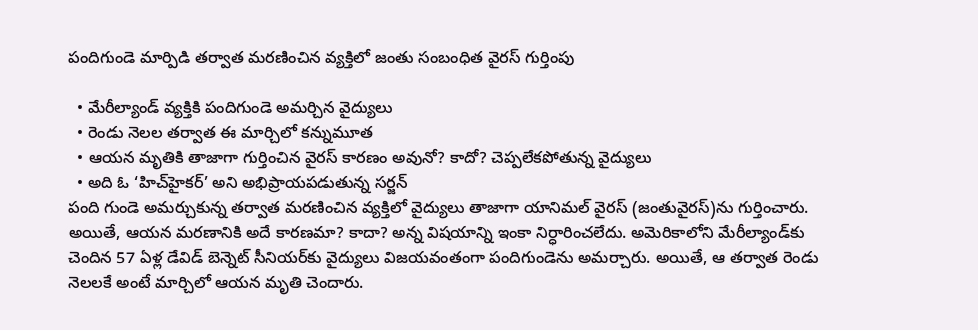పందిగుండె మార్పిడి తర్వాత మరణించిన వ్యక్తిలో జంతు సంబంధిత వైరస్ గుర్తింపు

  • మేరీల్యాండ్ వ్యక్తికి పందిగుండె అమర్చిన వైద్యులు
  • రెండు నెలల తర్వాత ఈ మార్చిలో కన్నుమూత
  • ఆయన మృతికి తాజాగా గుర్తించిన వైరస్ కారణం అవునో? కాదో? చెప్పలేకపోతున్న వైద్యులు
  • అది ఓ ‘హిచ్‌హైకర్’ అని అభిప్రాయపడుతున్న సర్జన్
పంది గుండె అమర్చుకున్న తర్వాత మరణించిన వ్యక్తిలో వైద్యులు తాజాగా యానిమల్ వైరస్ (జంతువైరస్)ను గుర్తించారు. అయితే, ఆయన మరణానికి అదే కారణమా? కాదా? అన్న విషయాన్ని ఇంకా నిర్ధారించలేదు. అమెరికాలోని మేరీల్యాండ్‌కు చెందిన 57 ఏళ్ల డేవిడ్ బెన్నెట్ సీనియర్‌కు వైద్యులు విజయవంతంగా పందిగుండెను అమర్చారు. అయితే, ఆ తర్వాత రెండు నెలలకే అంటే మార్చిలో ఆయన మృతి చెందారు.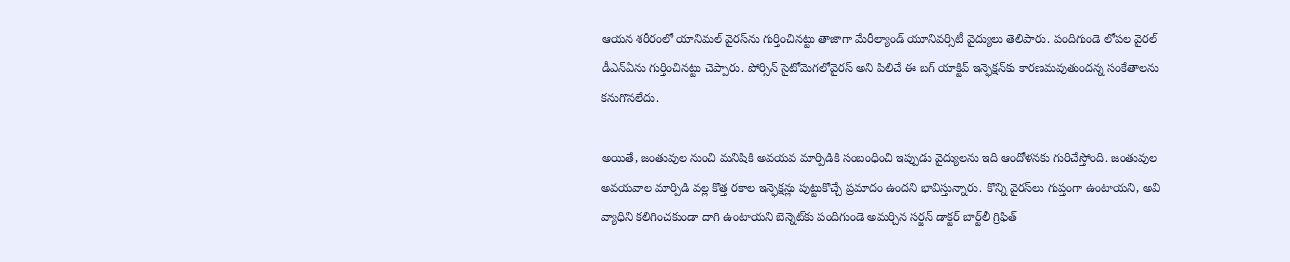ఆయన శరీరంలో యానిమల్ వైరస్‌ను గుర్తించినట్టు తాజాగా మేరీల్యాండ్ యూనివర్సిటీ వైద్యులు తెలిపారు. పందిగుండె లోపల వైరల్ డీఎన్ఏను గుర్తించినట్టు చెప్పారు. పోర్సిన్ సైటోమెగలోవైరస్ అని పిలిచే ఈ బగ్ యాక్టివ్ ఇన్ఫెక్షన్‌కు కారణమవుతుందన్న సంకేతాలను కనుగొనలేదు.

అయితే, జంతువుల నుంచి మనిషికి అవయవ మార్పిడికి సంబంధించి ఇప్పుడు వైద్యులను ఇది ఆందోళనకు గురిచేస్తోంది. జంతువుల అవయవాల మార్పిడి వల్ల కొత్త రకాల ఇన్ఫెక్షన్లు పుట్టుకొచ్చే ప్రమాదం ఉందని భావిస్తున్నారు. కొన్ని వైరస్‌లు గుప్తంగా ఉంటాయని, అవి వ్యాధిని కలిగించకుండా దాగి ఉంటాయని బెన్నెట్‌కు పందిగుండె అమర్చిన సర్జన్ డాక్టర్ బార్ట్‌లీ గ్రిఫిత్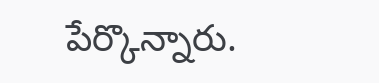పేర్కొన్నారు.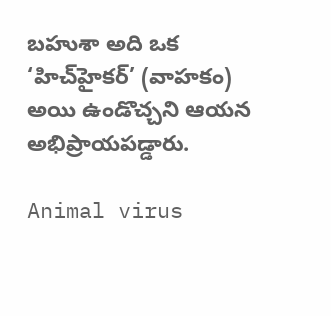బహుశా అది ఒక ‘హిచ్‌హైకర్’ (వాహకం) అయి ఉండొచ్చని ఆయన అభిప్రాయపడ్డారు.

Animal virus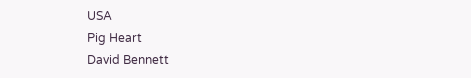USA
Pig Heart
David Bennett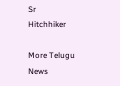Sr
Hitchhiker

More Telugu News